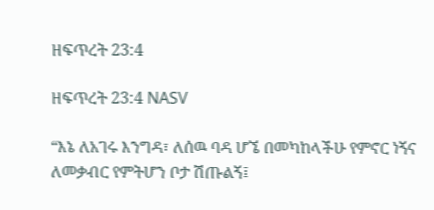ዘፍጥረት 23:4

ዘፍጥረት 23:4 NASV

“እኔ ለአገሩ እንግዳ፣ ለሰዉ ባዳ ሆኜ በመካከላችሁ የምኖር ነኝና ለመቃብር የምትሆን ቦታ ሽጡልኝ፤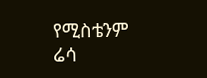የሚስቴንም ሬሳ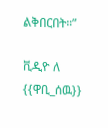ልቅበርበት።”

ቪዲዮ ለ {{ዋቢ_ሰዉ}}